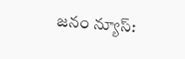జనం న్యూస్: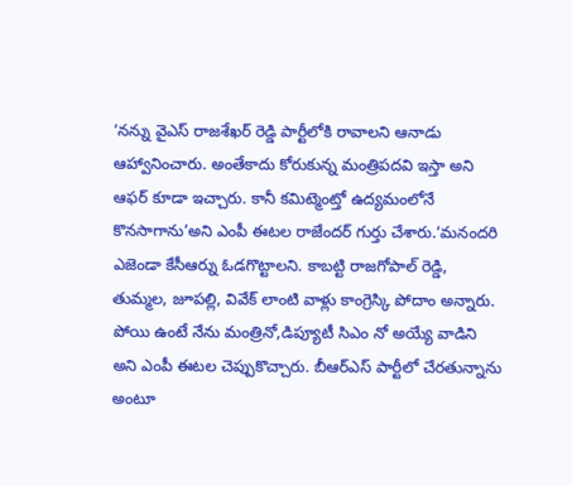‘నన్ను వైఎస్ రాజశేఖర్ రెడ్డి పార్టీలోకి రావాలని ఆనాడు ఆహ్వానించారు. అంతేకాదు కోరుకున్న మంత్రిపదవి ఇస్తా అని ఆఫర్ కూడా ఇచ్చారు. కానీ కమిట్మెంట్తో ఉద్యమంలోనే కొనసాగాను’అని ఎంపీ ఈటల రాజేందర్ గుర్తు చేశారు.‘మనందరి ఎజెండా కేసీఆర్ను ఓడగొట్టాలని. కాబట్టి రాజగోపాల్ రెడ్డి, తుమ్మల, జూపల్లి, వివేక్ లాంటి వాళ్లు కాంగ్రెస్కి పోదాం అన్నారు. పోయి ఉంటే నేను మంత్రినో,డిప్యూటీ సిఎం నో అయ్యే వాడిని అని ఎంపీ ఈటల చెప్పుకొచ్చారు. బీఆర్ఎస్ పార్టీలో చేరతున్నాను అంటూ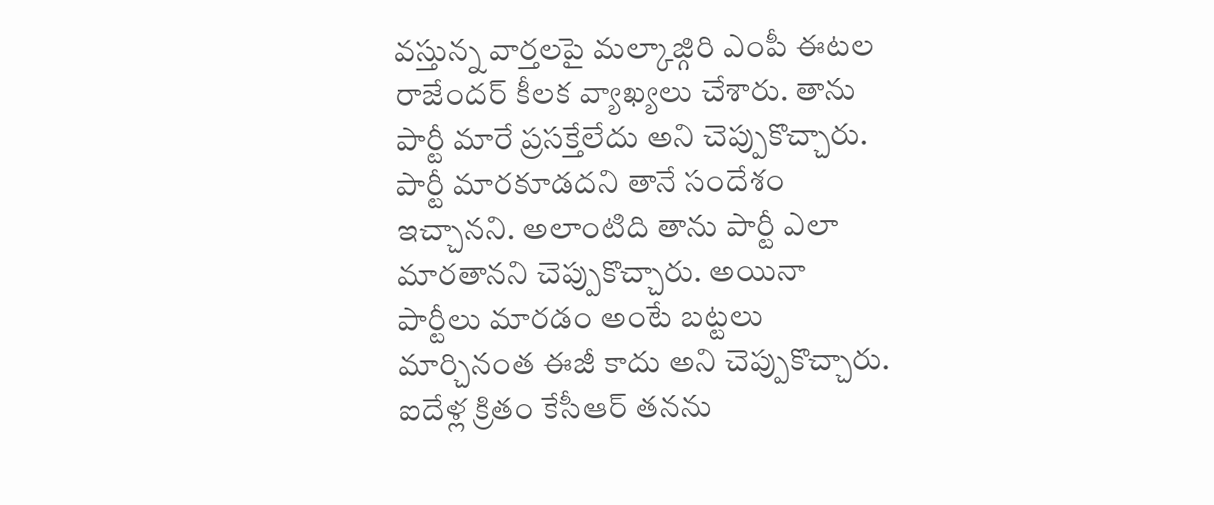వస్తున్న వార్తలపై మల్కాజ్గిరి ఎంపీ ఈటల రాజేందర్ కీలక వ్యాఖ్యలు చేశారు. తాను పార్టీ మారే ప్రసక్తేలేదు అని చెప్పుకొచ్చారు. పార్టీ మారకూడదని తానే సందేశం ఇచ్చానని. అలాంటిది తాను పార్టీ ఎలా మారతానని చెప్పుకొచ్చారు. అయినా పార్టీలు మారడం అంటే బట్టలు మార్చినంత ఈజీ కాదు అని చెప్పుకొచ్చారు. ఐదేళ్ల క్రితం కేసీఆర్ తనను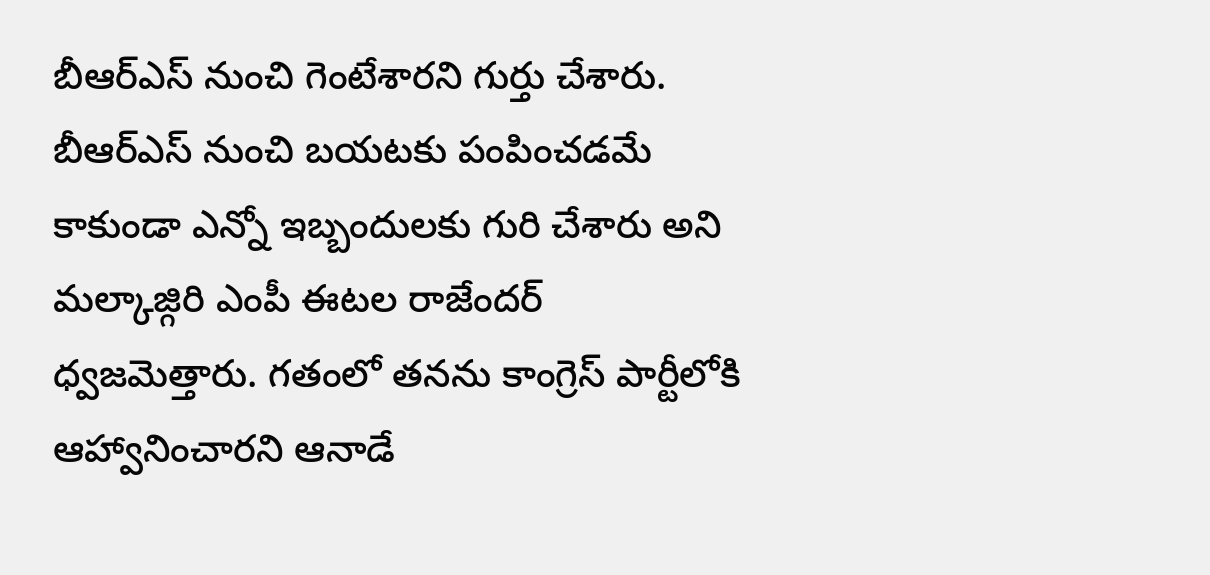బీఆర్ఎస్ నుంచి గెంటేశారని గుర్తు చేశారు. బీఆర్ఎస్ నుంచి బయటకు పంపించడమే కాకుండా ఎన్నో ఇబ్బందులకు గురి చేశారు అని మల్కాజ్గిరి ఎంపీ ఈటల రాజేందర్ ధ్వజమెత్తారు. గతంలో తనను కాంగ్రెస్ పార్టీలోకి ఆహ్వానించారని ఆనాడే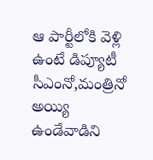ఆ పార్టీలోకి వెళ్లి ఉంటే డిప్యూటీ సీఎంనో,మంత్రినో అయ్యి ఉండేవాడిని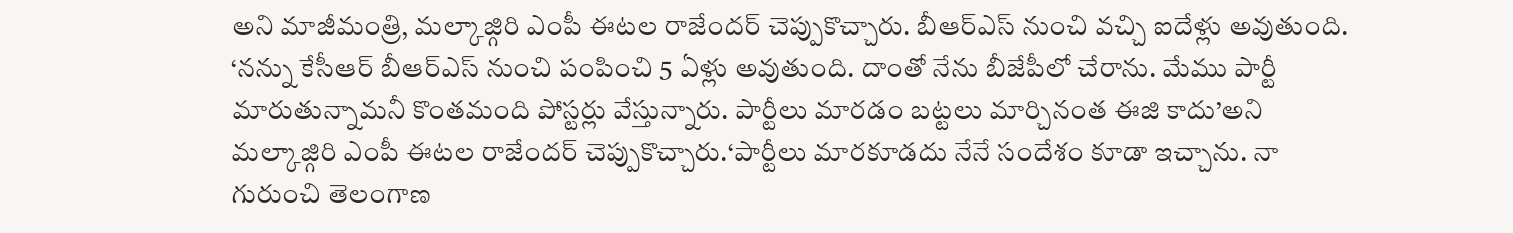అని మాజీమంత్రి, మల్కాజ్గిరి ఎంపీ ఈటల రాజేందర్ చెప్పుకొచ్చారు. బీఆర్ఎస్ నుంచి వచ్చి ఐదేళ్లు అవుతుంది. ‘నన్ను కేసీఆర్ బీఆర్ఎస్ నుంచి పంపించి 5 ఏళ్లు అవుతుంది. దాంతో నేను బీజేపీలో చేరాను. మేము పార్టీ మారుతున్నామనీ కొంతమంది పోస్టర్లు వేస్తున్నారు. పార్టీలు మారడం బట్టలు మార్చినంత ఈజి కాదు’అని మల్కాజ్గిరి ఎంపీ ఈటల రాజేందర్ చెప్పుకొచ్చారు.‘పార్టీలు మారకూడదు నేనే సందేశం కూడా ఇచ్చాను. నా గురుంచి తెలంగాణ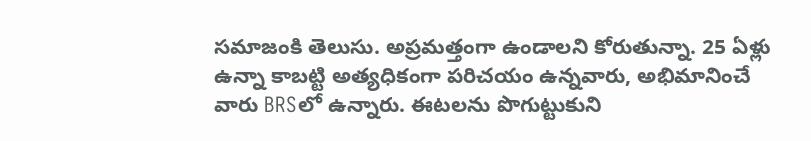సమాజంకి తెలుసు. అప్రమత్తంగా ఉండాలని కోరుతున్నా. 25 ఏళ్లు ఉన్నా కాబట్టి అత్యధికంగా పరిచయం ఉన్నవారు, అభిమానించే వారు BRSలో ఉన్నారు. ఈటలను పొగుట్టుకుని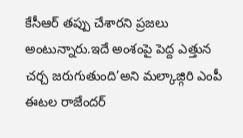కేసీఆర్ తప్పు చేశారని ప్రజలు అంటున్నారు.ఇదే అంశంపై పెద్ద ఎత్తున చర్చ జరుగుతుంది’అని మల్కాజ్గిరి ఎంపీ ఈటల రాజేందర్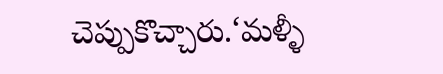చెప్పుకొచ్చారు.‘మళ్ళీ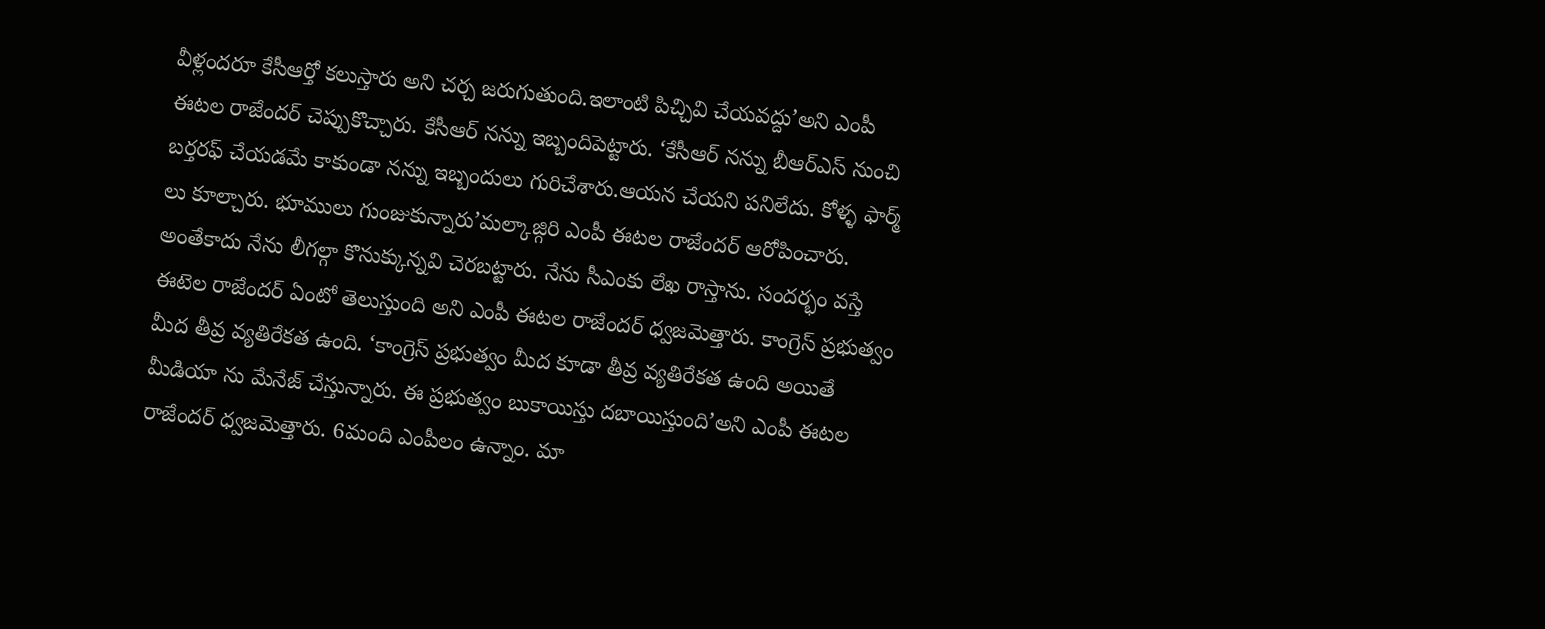వీళ్లందరూ కేసీఆర్తో కలుస్తారు అని చర్చ జరుగుతుంది.ఇలాంటి పిచ్చివి చేయవద్దు’అని ఎంపీ ఈటల రాజేందర్ చెప్పుకొచ్చారు. కేసీఆర్ నన్ను ఇబ్బందిపెట్టారు. ‘కేసీఆర్ నన్ను బీఆర్ఎస్ నుంచి బర్తరఫ్ చేయడమే కాకుండా నన్ను ఇబ్బందులు గురిచేశారు.ఆయన చేయని పనిలేదు. కోళ్ళ ఫార్మ్ లు కూల్చారు. భూములు గుంజుకున్నారు’మల్కాజ్గిరి ఎంపీ ఈటల రాజేందర్ ఆరోపించారు. అంతేకాదు నేను లీగల్గా కొనుక్కున్నవి చెరబట్టారు. నేను సీఎంకు లేఖ రాస్తాను. సందర్భం వస్తే ఈటెల రాజేందర్ ఏంటో తెలుస్తుంది అని ఎంపీ ఈటల రాజేందర్ ధ్వజమెత్తారు. కాంగ్రెస్ ప్రభుత్వం మీద తీవ్ర వ్యతిరేకత ఉంది. ‘కాంగ్రెస్ ప్రభుత్వం మీద కూడా తీవ్ర వ్యతిరేకత ఉంది అయితే మీడియా ను మేనేజ్ చేస్తున్నారు. ఈ ప్రభుత్వం బుకాయిస్తు దబాయిస్తుంది’అని ఎంపీ ఈటల రాజేందర్ ధ్వజమెత్తారు. 6మంది ఎంపీలం ఉన్నాం. మా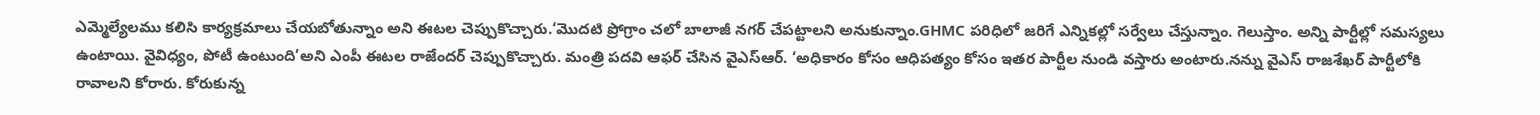ఎమ్మెల్యేలము కలిసి కార్యక్రమాలు చేయబోతున్నాం అని ఈటల చెప్పుకొచ్చారు.‘మొదటి ప్రోగ్రాం చలో బాలాజీ నగర్ చేపట్టాలని అనుకున్నాం.GHMC పరిధిలో జరిగే ఎన్నికల్లో సర్వేలు చేస్తున్నాం. గెలుస్తాం. అన్ని పార్టీల్లో సమస్యలు ఉంటాయి. వైవిధ్యం, పోటీ ఉంటుంది’అని ఎంపీ ఈటల రాజేందర్ చెప్పుకొచ్చారు. మంత్రి పదవి ఆఫర్ చేసిన వైఎస్ఆర్. ‘అధికారం కోసం ఆధిపత్యం కోసం ఇతర పార్టీల నుండి వస్తారు అంటారు.నన్ను వైఎస్ రాజశేఖర్ పార్టీలోకి రావాలని కోరారు. కోరుకున్న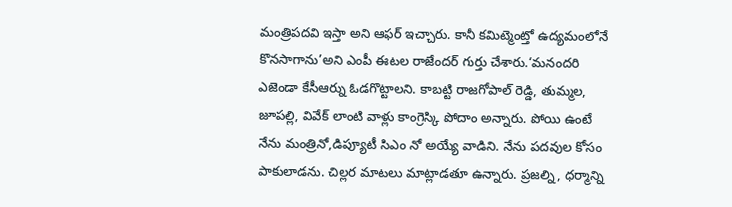మంత్రిపదవి ఇస్తా అని ఆఫర్ ఇచ్చారు. కానీ కమిట్మెంట్తో ఉద్యమంలోనే కొనసాగాను’అని ఎంపీ ఈటల రాజేందర్ గుర్తు చేశారు.‘మనందరి ఎజెండా కేసీఆర్ను ఓడగొట్టాలని. కాబట్టి రాజగోపాల్ రెడ్డి, తుమ్మల, జూపల్లి, వివేక్ లాంటి వాళ్లు కాంగ్రెస్కి పోదాం అన్నారు. పోయి ఉంటే నేను మంత్రినో,డిప్యూటీ సిఎం నో అయ్యే వాడిని. నేను పదవుల కోసం పాకులాడను. చిల్లర మాటలు మాట్లాడతూ ఉన్నారు. ప్రజల్ని, ధర్మాన్ని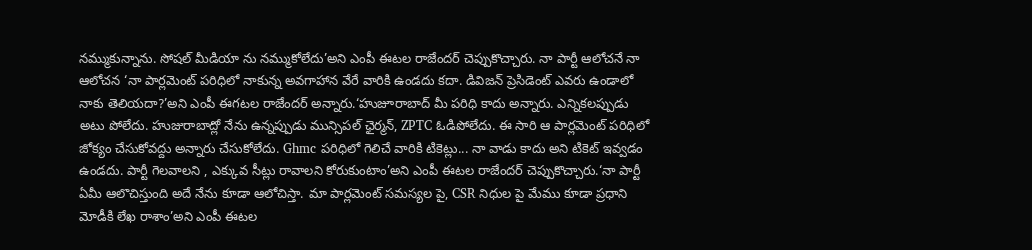నమ్ముకున్నాను. సోషల్ మీడియా ను నమ్ముకోలేదు’అని ఎంపీ ఈటల రాజేందర్ చెప్పుకొచ్చారు. నా పార్టీ ఆలోచనే నా ఆలోచన ‘నా పార్లమెంట్ పరిధిలో నాకున్న అవగాహాన వేరే వారికి ఉండదు కదా. డివిజన్ ప్రెసిడెంట్ ఎవరు ఉండాలో నాకు తెలియదా?’అని ఎంపీ ఈగటల రాజేందర్ అన్నారు.‘హుజూరాబాద్ మీ పరిధి కాదు అన్నారు. ఎన్నికలప్పుడు అటు పోలేదు. హుజురాబాద్లో నేను ఉన్నప్పుడు మున్సిపల్ ఛైర్మన్, ZPTC ఓడిపోలేదు. ఈ సారి ఆ పార్లమెంట్ పరిధిలో జోక్యం చేసుకోవద్దు అన్నారు చేసుకోలేదు. Ghmc పరిధిలో గెలిచే వారికి టికెట్లు... నా వాడు కాదు అని టికెట్ ఇవ్వడం ఉండదు. పార్టీ గెలవాలని , ఎక్కువ సీట్లు రావాలని కోరుకుంటాం’అని ఎంపీ ఈటల రాజేందర్ చెప్పుకొచ్చారు.‘నా పార్టీ ఏమీ ఆలొచిస్తుంది అదే నేను కూడా ఆలోచిస్తా. మా పార్లమెంట్ సమస్యల పై, CSR నిధుల పై మేము కూడా ప్రధాని మోడీకి లేఖ రాశాం’అని ఎంపీ ఈటల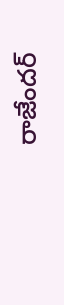రాజేందర్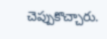చెప్పుకొచ్చారు.